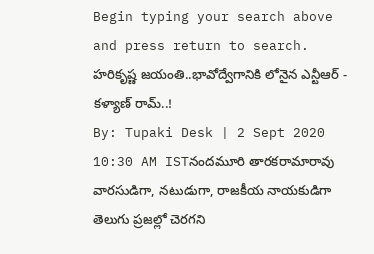Begin typing your search above and press return to search.
హరికృష్ణ జయంతి..భావోద్వేగానికి లోనైన ఎన్టీఆర్ - కళ్యాణ్ రామ్..!
By: Tupaki Desk | 2 Sept 2020 10:30 AM ISTనందమూరి తారకరామారావు వారసుడిగా, నటుడుగా, రాజకీయ నాయకుడిగా తెలుగు ప్రజల్లో చెరగని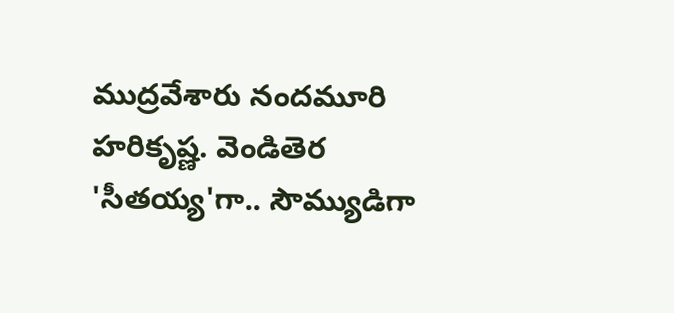ముద్రవేశారు నందమూరి హరికృష్ణ. వెండితెర 'సీతయ్య'గా.. సౌమ్యుడిగా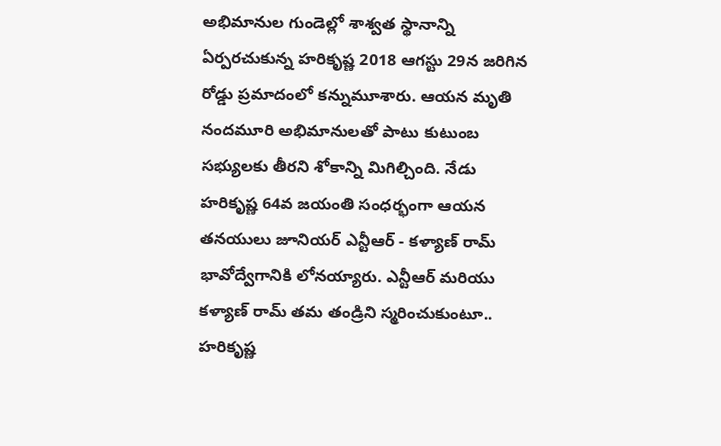అభిమానుల గుండెల్లో శాశ్వత స్థానాన్ని ఏర్పరచుకున్న హరికృష్ణ 2018 ఆగస్టు 29న జరిగిన రోడ్డు ప్రమాదంలో కన్నుమూశారు. ఆయన మృతి నందమూరి అభిమానులతో పాటు కుటుంబ సభ్యులకు తీరని శోకాన్ని మిగిల్చింది. నేడు హరికృష్ణ 64వ జయంతి సంధర్భంగా ఆయన తనయులు జూనియర్ ఎన్టీఆర్ - కళ్యాణ్ రామ్ భావోద్వేగానికి లోనయ్యారు. ఎన్టీఆర్ మరియు కళ్యాణ్ రామ్ తమ తండ్రిని స్మరించుకుంటూ.. హరికృష్ణ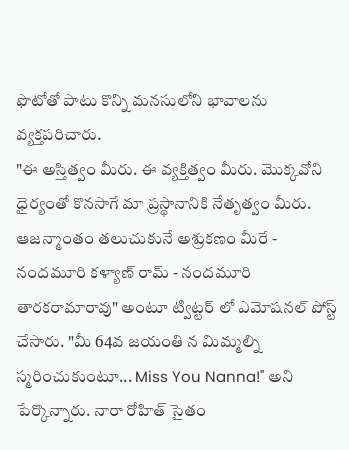ఫొటోతో పాటు కొన్ని మనసులోని భావాలను వ్యక్తపరిచారు.
"ఈ అస్తిత్వం మీరు. ఈ వ్యక్తిత్వం మీరు. మొక్కవోని ధైర్యంతో కొనసాగే మా ప్రస్థానానికి నేతృత్వం మీరు. ఆజన్మాంతం తలుచుకునే అశ్రుకణం మీరే - నందమూరి కళ్యాణ్ రామ్ - నందమూరి తారకరామారావు" అంటూ ట్విట్టర్ లో ఎమోషనల్ పోస్ట్ చేసారు. "మీ 64వ జయంతి న మిమ్మల్ని స్మరించుకుంటూ... Miss You Nanna!'' అని పేర్కొన్నారు. నారా రోహిత్ సైతం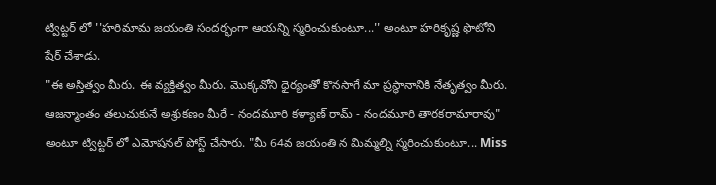ట్విట్టర్ లో ''హరిమామ జయంతి సందర్భంగా ఆయన్ని స్మరించుకుంటూ...'' అంటూ హరికృష్ణ ఫొటోని షేర్ చేశాడు.
"ఈ అస్తిత్వం మీరు. ఈ వ్యక్తిత్వం మీరు. మొక్కవోని ధైర్యంతో కొనసాగే మా ప్రస్థానానికి నేతృత్వం మీరు. ఆజన్మాంతం తలుచుకునే అశ్రుకణం మీరే - నందమూరి కళ్యాణ్ రామ్ - నందమూరి తారకరామారావు" అంటూ ట్విట్టర్ లో ఎమోషనల్ పోస్ట్ చేసారు. "మీ 64వ జయంతి న మిమ్మల్ని స్మరించుకుంటూ... Miss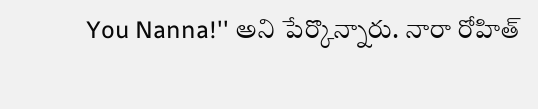You Nanna!'' అని పేర్కొన్నారు. నారా రోహిత్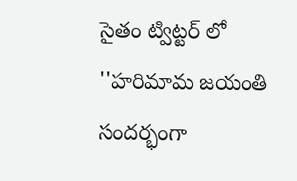సైతం ట్విట్టర్ లో ''హరిమామ జయంతి సందర్భంగా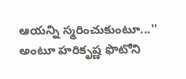ఆయన్ని స్మరించుకుంటూ...'' అంటూ హరికృష్ణ ఫొటోని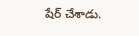షేర్ చేశాడు.